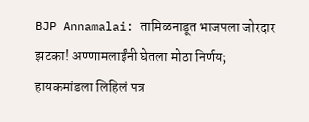BJP Annamalai: तामिळनाडूत भाजपला जोरदार झटका! अण्णामलाईंनी घेतला मोठा निर्णय; हायकमांडला लिहिलं पत्र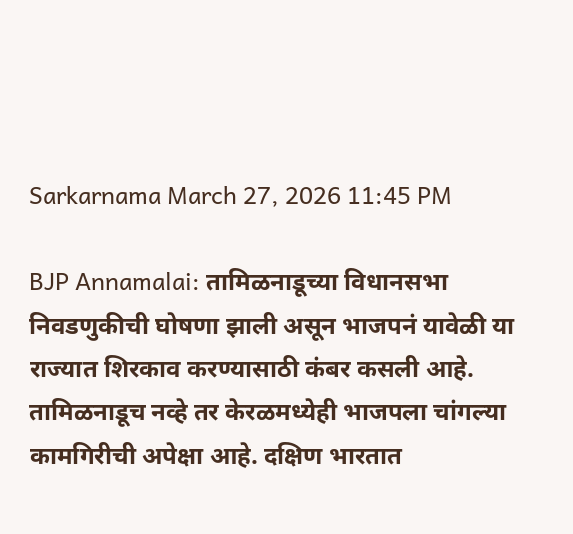Sarkarnama March 27, 2026 11:45 PM

BJP Annamalai: तामिळनाडूच्या विधानसभा निवडणुकीची घोषणा झाली असून भाजपनं यावेळी या राज्यात शिरकाव करण्यासाठी कंबर कसली आहे. तामिळनाडूच नव्हे तर केरळमध्येही भाजपला चांगल्या कामगिरीची अपेक्षा आहे. दक्षिण भारतात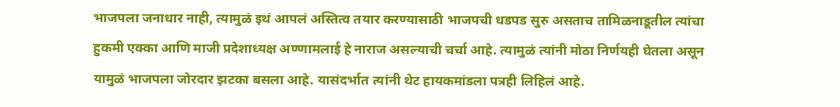भाजपला जनाधार नाही, त्यामुळं इथं आपलं अस्तित्व तयार करण्यासाठी भाजपची धडपड सुरु असताच तामिळनाडूतील त्यांचा हुकमी एक्का आणि माजी प्रदेशाध्यक्ष अण्णामलाई हे नाराज असल्याची चर्चा आहे. त्यामुळं त्यांनी मोठा निर्णयही घेतला असून यामुळं भाजपला जोरदार झटका बसला आहे. यासंदर्भात त्यांनी थेट हायकमांडला पत्रही लिहिलं आहे.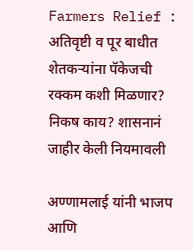Farmers Relief : अतिवृष्टी व पूर बाधीत शेतकऱ्यांना पॅकेजची रक्कम कशी मिळणार? निकष काय? शासनानं जाहीर केली नियमावली

अण्णामलाई यांनी भाजप आणि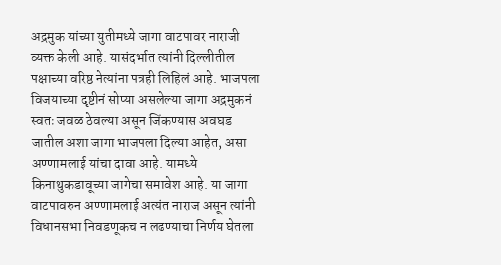अद्रमुक यांच्या युतीमध्ये जागा वाटपावर नाराजी व्यक्त केली आहे. यासंदर्भात त्यांनी दिल्लीतील पक्षाच्या वरिष्ठ नेत्यांना पत्रही लिहिलं आहे. भाजपला विजयाच्या दृष्टीनं सोप्या असलेल्या जागा अद्रमुकनं स्वतः जवळ ठेवल्या असून जिंकण्यास अवघड जातील अशा जागा भाजपला दिल्या आहेत, असा अण्णामलाई यांचा दावा आहे. यामध्ये किनाथुकडावूच्या जागेचा समावेश आहे. या जागा वाटपावरुन अण्णामलाई अत्यंत नाराज असून त्यांनी विधानसभा निवडणूकच न लढण्याचा निर्णय घेतला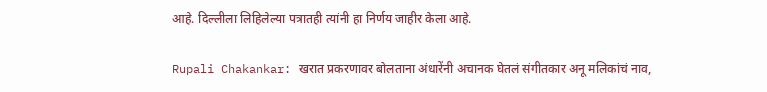आहे. दिल्लीला लिहिलेल्या पत्रातही त्यांनी हा निर्णय जाहीर केला आहे.

Rupali Chakankar: खरात प्रकरणावर बोलताना अंधारेंनी अचानक घेतलं संगीतकार अनू मलिकांचं नाव,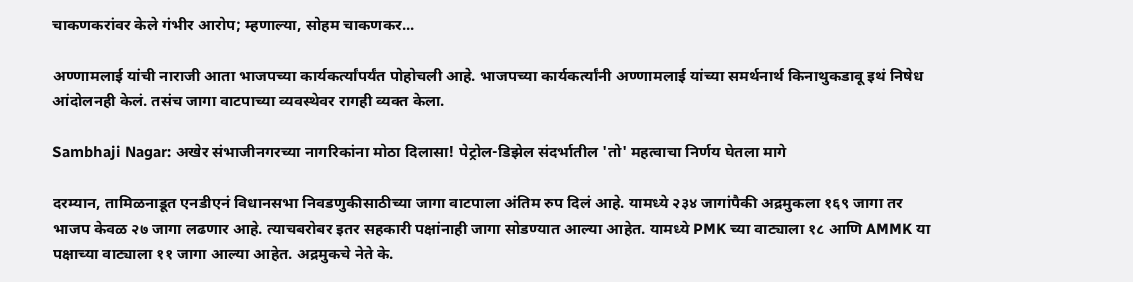चाकणकरांवर केले गंभीर आरोप; म्हणाल्या, सोहम चाकणकर...

अण्णामलाई यांची नाराजी आता भाजपच्या कार्यकर्त्यांपर्यंत पोहोचली आहे. भाजपच्या कार्यकर्त्यांनी अण्णामलाई यांच्या समर्थनार्थ किनाथुकडावू इथं निषेध आंदोलनही केलं. तसंच जागा वाटपाच्या व्यवस्थेवर रागही व्यक्त केला.

Sambhaji Nagar: अखेर संभाजीनगरच्या नागरिकांना मोठा दिलासा! पेट्रोल-डिझेल संदर्भातील 'तो' महत्वाचा निर्णय घेतला मागे

दरम्यान, तामिळनाडूत एनडीएनं विधानसभा निवडणुकीसाठीच्या जागा वाटपाला अंतिम रुप दिलं आहे. यामध्ये २३४ जागांपैकी अद्रमुकला १६९ जागा तर भाजप केवळ २७ जागा लढणार आहे. त्याचबरोबर इतर सहकारी पक्षांनाही जागा सोडण्यात आल्या आहेत. यामध्ये PMK च्या वाट्याला १८ आणि AMMK या पक्षाच्या वाट्याला ११ जागा आल्या आहेत. अद्रमुकचे नेते के.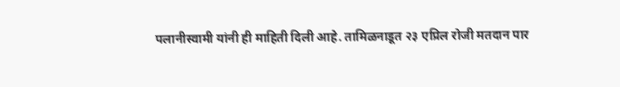पलानीस्वामी यांनी ही माहिती दिली आहे. तामिळनाडूत २३ एप्रिल रोजी मतदान पार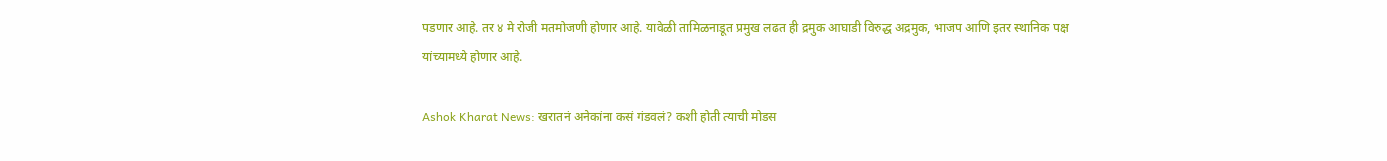पडणार आहे. तर ४ मे रोजी मतमोजणी होणार आहे. यावेळी तामिळनाडूत प्रमुख लढत ही द्रमुक आघाडी विरुद्ध अद्रमुक, भाजप आणि इतर स्थानिक पक्ष यांच्यामध्ये होणार आहे.

Ashok Kharat News: खरातनं अनेकांना कसं गंडवलं? कशी होती त्याची मोडस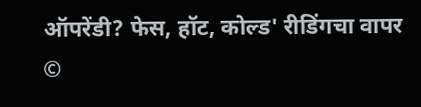ऑपरेंडी? फेस, हॉट, कोल्ड' रीडिंगचा वापर
©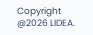Copyright @2026 LIDEA.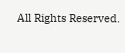All Rights Reserved.